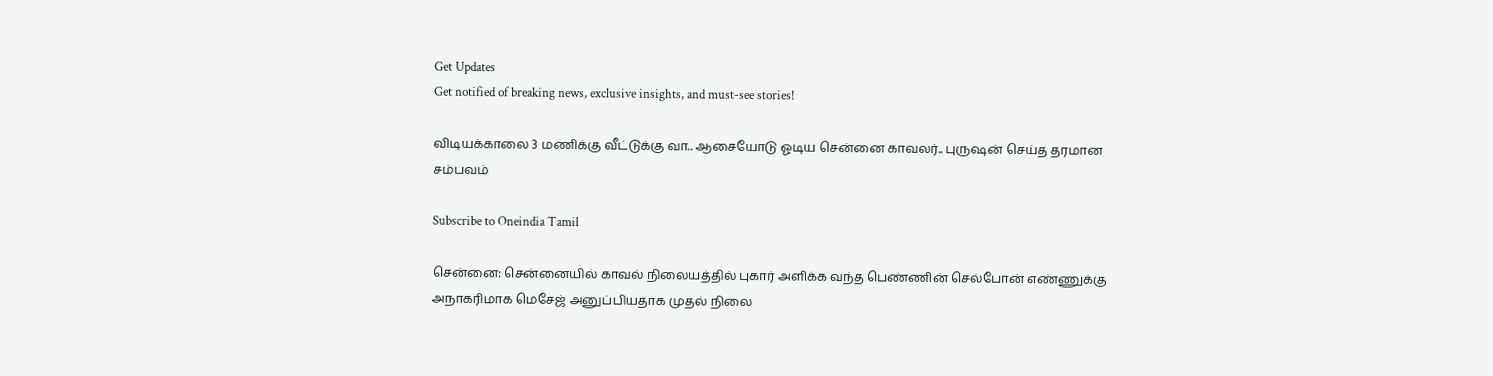Get Updates
Get notified of breaking news, exclusive insights, and must-see stories!

விடியக்காலை 3 மணிக்கு வீட்டுக்கு வா.. ஆசையோடு ஓடிய சென்னை காவலர்.. புருஷன் செய்த தரமான சம்பவம்

Subscribe to Oneindia Tamil

சென்னை: சென்னையில் காவல் நிலையத்தில் புகார் அளிக்க வந்த பெண்ணின் செல்போன் எண்ணுக்கு அநாகரிமாக மெசேஜ் அனுப்பியதாக முதல் நிலை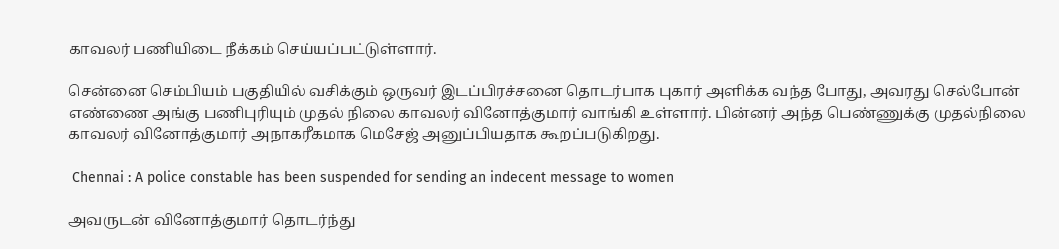காவலர் பணியிடை நீக்கம் செய்யப்பட்டுள்ளார்.

சென்னை செம்பியம் பகுதியில் வசிக்கும் ஒருவர் இடப்பிரச்சனை தொடர்பாக புகார் அளிக்க வந்த போது, அவரது செல்போன் எண்ணை அங்கு பணிபுரியும் முதல் நிலை காவலர் வினோத்குமார் வாங்கி உள்ளார். பின்னர் அந்த பெண்ணுக்கு முதல்நிலை காவலர் வினோத்குமார் அநாகரீகமாக மெசேஜ் அனுப்பியதாக கூறப்படுகிறது.

 Chennai : A police constable has been suspended for sending an indecent message to women

அவருடன் வினோத்குமார் தொடர்ந்து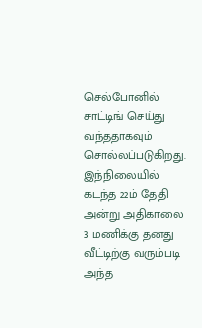செல்போனில் சாட்டிங் செய்து வந்ததாகவும் சொல்லப்படுகிறது. இந்நிலையில் கடந்த 22ம் தேதி அன்று அதிகாலை 3 மணிக்கு தனது வீட்டிற்கு வரும்படி அந்த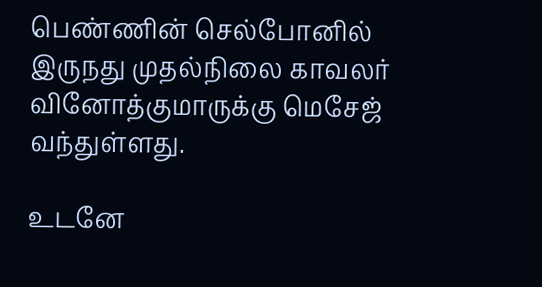பெண்ணின் செல்போனில் இருநது முதல்நிலை காவலர் வினோத்குமாருக்கு மெசேஜ் வந்துள்ளது.

உடனே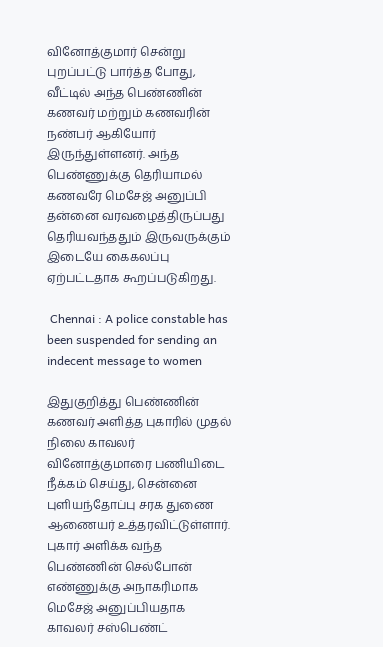வினோத்குமார் சென்று புறப்பட்டு பார்த்த போது, வீட்டில் அந்த பெண்ணின் கணவர் மற்றும் கணவரின் நண்பர் ஆகியோர் இருந்துள்ளனர். அந்த பெண்ணுக்கு தெரியாமல் கணவரே மெசேஜ் அனுப்பி தன்னை வரவழைத்திருப்பது தெரியவந்ததும் இருவருக்கும் இடையே கைகலப்பு ஏற்பட்டதாக கூறப்படுகிறது.

 Chennai : A police constable has been suspended for sending an indecent message to women

இதுகுறித்து பெண்ணின் கணவர் அளித்த புகாரில் முதல் நிலை காவலர் வினோத்குமாரை பணியிடை நீக்கம் செய்து, சென்னை புளியந்தோப்பு சரக துணை ஆணையர் உத்தரவிட்டுள்ளார். புகார் அளிக்க வந்த பெண்ணின் செல்போன் எண்ணுக்கு அநாகரிமாக மெசேஜ் அனுப்பியதாக காவலர் சஸ்பெண்ட்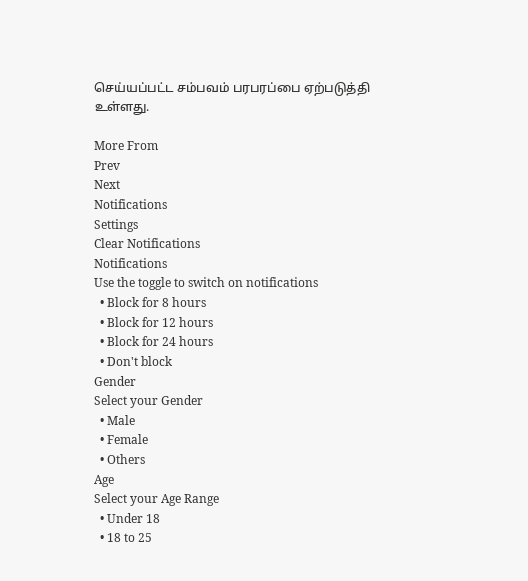செய்யப்பட்ட சம்பவம் பரபரப்பை ஏற்படுத்தி உள்ளது.

More From
Prev
Next
Notifications
Settings
Clear Notifications
Notifications
Use the toggle to switch on notifications
  • Block for 8 hours
  • Block for 12 hours
  • Block for 24 hours
  • Don't block
Gender
Select your Gender
  • Male
  • Female
  • Others
Age
Select your Age Range
  • Under 18
  • 18 to 25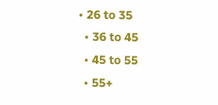• 26 to 35
  • 36 to 45
  • 45 to 55
  • 55+